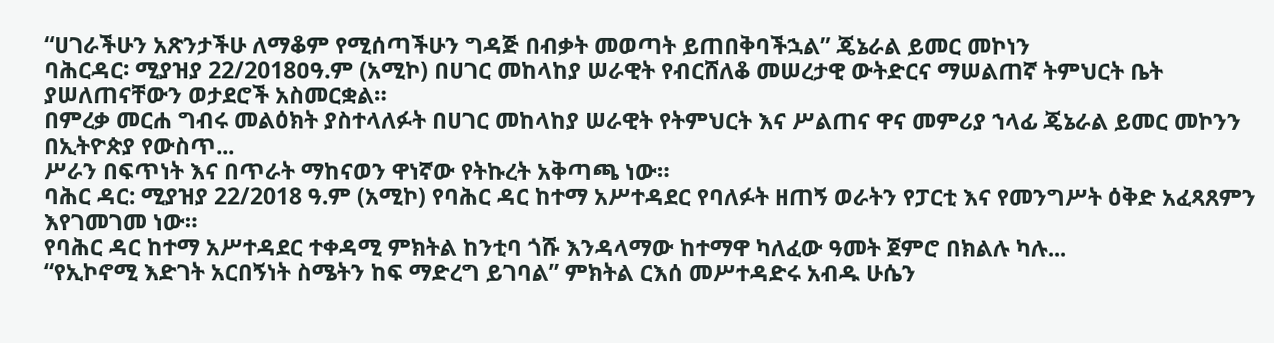“ሀገራችሁን አጽንታችሁ ለማቆም የሚሰጣችሁን ግዳጅ በብቃት መወጣት ይጠበቅባችኋል” ጄኔራል ይመር መኮነን
ባሕርዳር፡ ሚያዝያ 22/2018ዐዓ.ም (አሚኮ) በሀገር መከላከያ ሠራዊት የብርሸለቆ መሠረታዊ ውትድርና ማሠልጠኛ ትምህርት ቤት ያሠለጠናቸውን ወታደሮች አስመርቋል።
በምረቃ መርሐ ግብሩ መልዕክት ያስተላለፉት በሀገር መከላከያ ሠራዊት የትምህርት እና ሥልጠና ዋና መምሪያ ኀላፊ ጄኔራል ይመር መኮንን በኢትዮጵያ የውስጥ...
ሥራን በፍጥነት እና በጥራት ማከናወን ዋነኛው የትኩረት አቅጣጫ ነው።
ባሕር ዳር: ሚያዝያ 22/2018 ዓ.ም (አሚኮ) የባሕር ዳር ከተማ አሥተዳደር የባለፉት ዘጠኝ ወራትን የፓርቲ እና የመንግሥት ዕቅድ አፈጻጸምን እየገመገመ ነው።
የባሕር ዳር ከተማ አሥተዳደር ተቀዳሚ ምክትል ከንቲባ ጎሹ እንዳላማው ከተማዋ ካለፈው ዓመት ጀምሮ በክልሉ ካሉ...
“የኢኮኖሚ እድገት አርበኝነት ስሜትን ከፍ ማድረግ ይገባል” ምክትል ርእሰ መሥተዳድሩ አብዱ ሁሴን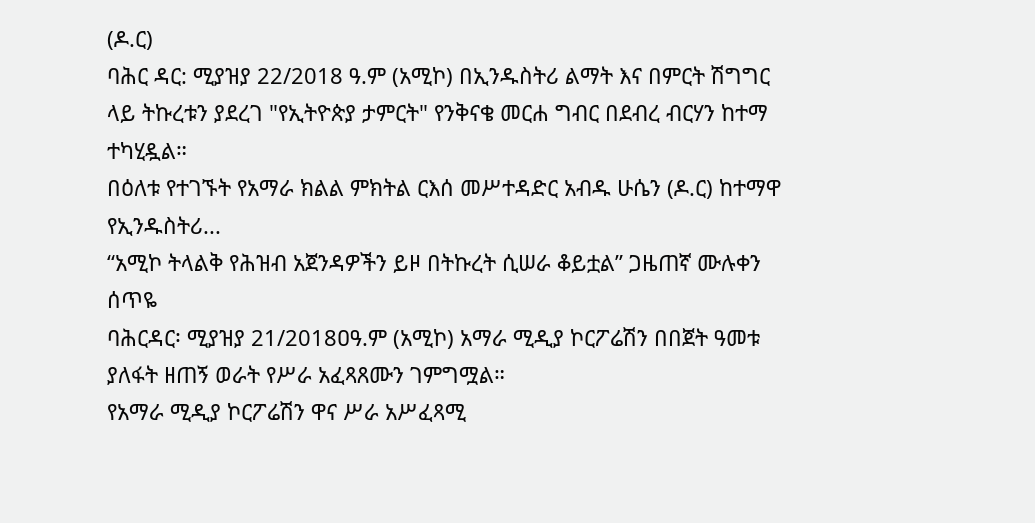(ዶ.ር)
ባሕር ዳር: ሚያዝያ 22/2018 ዓ.ም (አሚኮ) በኢንዱስትሪ ልማት እና በምርት ሽግግር ላይ ትኩረቱን ያደረገ "የኢትዮጵያ ታምርት" የንቅናቄ መርሐ ግብር በደብረ ብርሃን ከተማ ተካሂዷል።
በዕለቱ የተገኙት የአማራ ክልል ምክትል ርእሰ መሥተዳድር አብዱ ሁሴን (ዶ.ር) ከተማዋ የኢንዱስትሪ...
“አሚኮ ትላልቅ የሕዝብ አጀንዳዎችን ይዞ በትኩረት ሲሠራ ቆይቷል” ጋዜጠኛ ሙሉቀን ሰጥዬ
ባሕርዳር፡ ሚያዝያ 21/2018ዐዓ.ም (አሚኮ) አማራ ሚዲያ ኮርፖሬሽን በበጀት ዓመቱ ያለፋት ዘጠኝ ወራት የሥራ አፈጻጸሙን ገምግሟል።
የአማራ ሚዲያ ኮርፖሬሽን ዋና ሥራ አሥፈጻሚ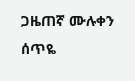ጋዜጠኛ ሙሉቀን ሰጥዬ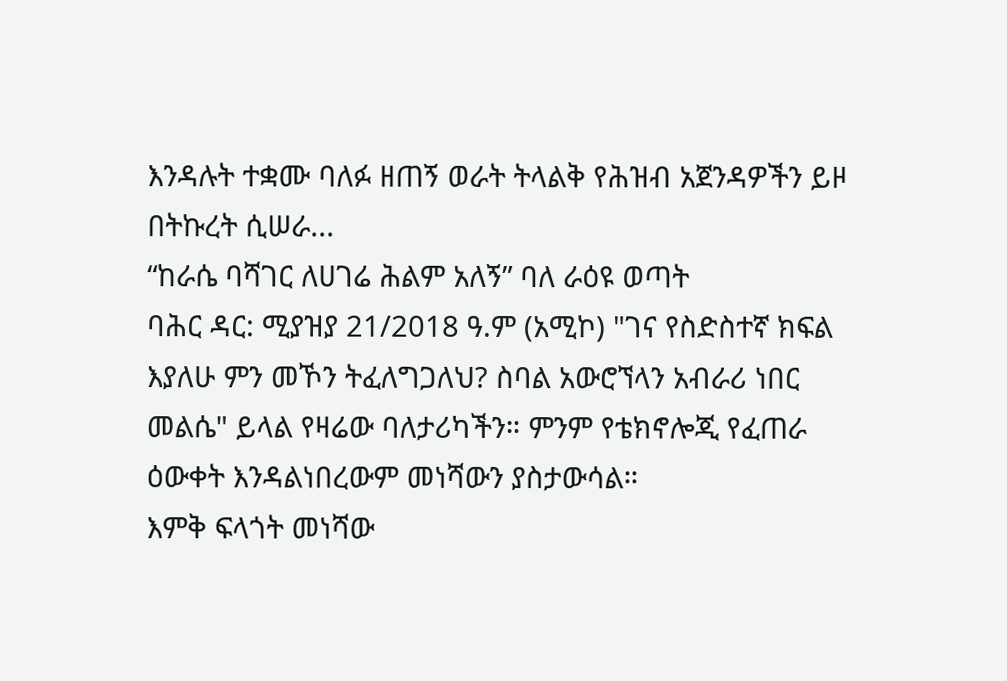እንዳሉት ተቋሙ ባለፉ ዘጠኝ ወራት ትላልቅ የሕዝብ አጀንዳዎችን ይዞ በትኩረት ሲሠራ...
“ከራሴ ባሻገር ለሀገሬ ሕልም አለኝ” ባለ ራዕዩ ወጣት
ባሕር ዳር: ሚያዝያ 21/2018 ዓ.ም (አሚኮ) "ገና የስድስተኛ ክፍል እያለሁ ምን መኾን ትፈለግጋለህ? ስባል አውሮኘላን አብራሪ ነበር መልሴ" ይላል የዛሬው ባለታሪካችን። ምንም የቴክኖሎጂ የፈጠራ ዕውቀት እንዳልነበረውም መነሻውን ያስታውሳል።
እምቅ ፍላጎት መነሻው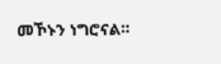መኾኑን ነግሮናል።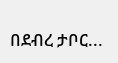በደብረ ታቦር...